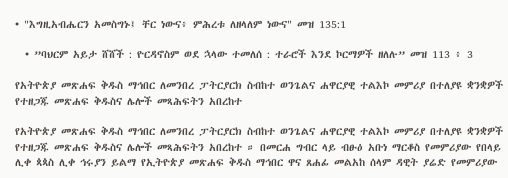• "እግዚአብሔርን አመስግኑ፤ ቸር ነውና፥ ምሕረቱ ለዘላለም ነውና" መዝ 135:1

  • ”ባህርም አይታ ሸሸች : ዮርዳኖስም ወደ ኋላው ተመለሰ : ተራሮች እንደ ኮርማዎች ዘለሉ” መዝ 113 ፥ 3

የአትዮጵያ መጽሐፍ ቅዱስ ማኅበር ለመንበረ ፓትርያርክ ስብከተ ወንጌልና ሐዋርያዊ ተልእኮ መምሪያ በተለያዩ ቋንቋዎች የተዘጋጁ መጽሐፍ ቅዱስና ሌሎች መጻሕፍትን አበረከተ

የአትዮጵያ መጽሐፍ ቅዱስ ማኅበር ለመንበረ ፓትርያርክ ስብከተ ወንጌልና ሐዋርያዊ ተልእኮ መምሪያ በተለያዩ ቋንቋዎች የተዘጋጁ መጽሐፍ ቅዱስና ሌሎች መጻሕፍትን አበረከተ ። በመርሐ ግብር ላይ ብፁዕ አቡነ ማርቆስ የመምሪያው የበላይ ሊቀ ጳጳስ ሊቀ ኅሩያን ይልማ የኢትዮጵያ መጽሐፍ ቅዱስ ማኅበር ዋና ጸሐፊ መልአከ ሰላም ዳዊት ያሬድ የመምሪያው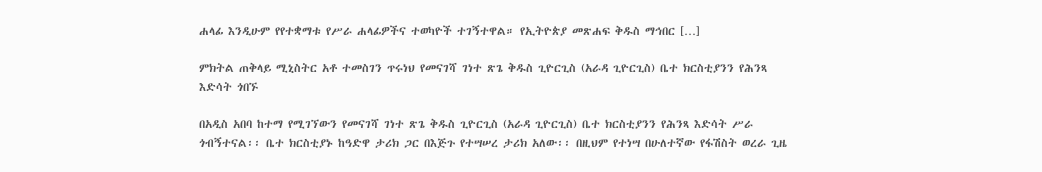ሐላፊ እንዲሁም የየተቋማቱ የሥራ ሐላፊዎችና ተወካዮች ተገኝተዋል። የኢትዮጵያ መጽሐፍ ቅዱስ ማኅበር […]

ምክትል ጠቅላይ ሚኒስትር አቶ ተመስገን ጥሩነህ የመናገሻ ገነተ ጽጌ ቅዱስ ጊዮርጊስ (አራዳ ጊዮርጊስ) ቤተ ክርስቲያንን የሕንጻ እድሳት ጎበኙ

በአዲስ አበባ ከተማ የሚገኘውን የመናገሻ ገነተ ጽጌ ቅዱስ ጊዮርጊስ (አራዳ ጊዮርጊስ) ቤተ ክርስቲያንን የሕንጻ እድሳት ሥራ ጎብኝተናል፡፡ ቤተ ክርስቲያኑ ከዓድዋ ታሪክ ጋር በእጅጉ የተሣሠረ ታሪክ አለው፡፡ በዚህም የተነሣ በሁለተኛው የፋሽስት ወረራ ጊዜ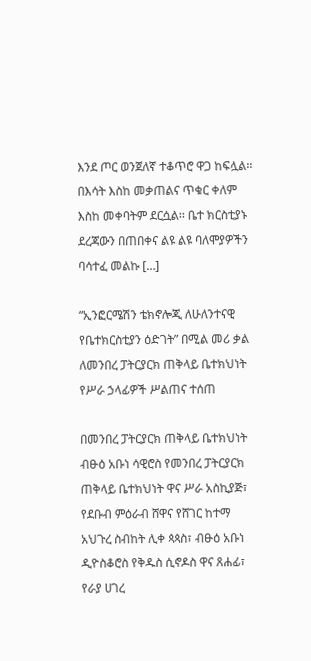እንደ ጦር ወንጀለኛ ተቆጥሮ ዋጋ ከፍሏል፡፡ በእሳት እስከ መቃጠልና ጥቁር ቀለም እስከ መቀባትም ደርሷል፡፡ ቤተ ክርስቲያኑ ደረጃውን በጠበቀና ልዩ ልዩ ባለሞያዎችን ባሳተፈ መልኩ […]

“ኢንፎርሜሽን ቴክኖሎጂ ለሁለንተናዊ የቤተክርስቲያን ዕድገት” በሚል መሪ ቃል ለመንበረ ፓትርያርክ ጠቅላይ ቤተክህነት የሥራ ኃላፊዎች ሥልጠና ተሰጠ

በመንበረ ፓትርያርክ ጠቅላይ ቤተክህነት ብፁዕ አቡነ ሳዊሮስ የመንበረ ፓትርያርክ ጠቅላይ ቤተክህነት ዋና ሥራ አስኪያጅ፣ የደቡብ ምዕራብ ሸዋና የሸገር ከተማ አህጉረ ስብከት ሊቀ ጳጳስ፣ ብፁዕ አቡነ ዲዮስቆሮስ የቅዱስ ሲኖዶስ ዋና ጸሐፊ፣ የራያ ሀገረ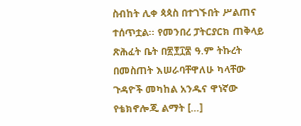ስብከት ሊቀ ጳጳስ በተገኙበት ሥልጠና ተሰጥቷል፡፡ የመንበረ ፓትርያርክ ጠቅላይ ጽሕፈት ቤት በ፳፻፲፷ ዓ.ም ትኩረት በመስጠት እሠራባቸዋለሁ ካላቸው ጉዳዮች መካከል አንዱና ዋነኛው የቴክኖሎጂ ልማት […]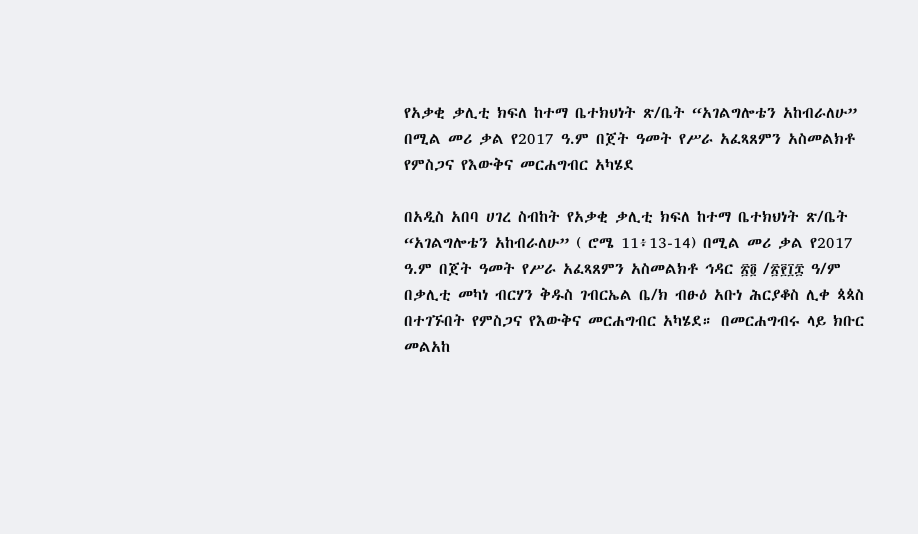የአቃቂ ቃሊቲ ክፍለ ከተማ ቤተክህነት ጽ/ቤት “አገልግሎቴን አከብራለሁ” በሚል መሪ ቃል የ2017 ዓ.ም በጀት ዓመት የሥራ አፈጻጸምን አስመልክቶ የምስጋና የእውቅና መርሐግብር አካሄደ

በአዲስ አበባ ሀገረ ስብከት የአቃቂ ቃሊቲ ክፍለ ከተማ ቤተክህነት ጽ/ቤት “አገልግሎቴን አከብራለሁ” ( ሮሜ 11፥13-14) በሚል መሪ ቃል የ2017 ዓ.ም በጀት ዓመት የሥራ አፈጻጸምን አስመልክቶ ኅዳር ፳፬ /፳፻፲፰ ዓ/ም በቃሊቲ መካነ ብርሃን ቅዱስ ገብርኤል ቤ/ክ ብፁዕ አቡነ ሕርያቆስ ሊቀ ጳጳስ በተገኙበት የምስጋና የእውቅና መርሐግብር አካሄደ። በመርሐግብሩ ላይ ክቡር መልአከ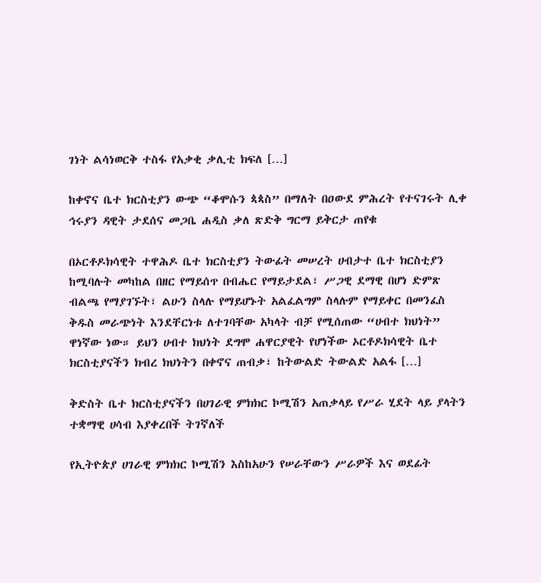ገነት ልሳነወርቅ ተስፋ የአቃቂ ቃሊቲ ክፍለ […]

ከቀኖና ቤተ ክርስቲያን ውጭ “ቆሞሱን ጳጳስ” በማለት በዐውደ ምሕረት የተናገሩት ሊቀ ኅሩያን ዳዊት ታደሰና መጋቤ ሐዲስ ቃለ ጽድቅ ግርማ ይቅርታ ጠየቁ

በኦርቶዶክሳዊት ተዋሕዶ ቤተ ክርስቲያን ትውፊት መሠረት ሀብታተ ቤተ ክርስቲያን ከሚባሉት መካከል በዘር የማይሰጥ በብሔር የማይታደል፣ ሥጋዊ ደማዊ በሆነ ድምጽ ብልጫ የማያገኙት፣ ልሁን ስላሉ የማይሆኑት አልፈልግም ስላሉም የማይቀር በመንፈስ ቅዱስ መራጭነት እንደቸርነቱ ለተገባቸው አካላት ብቻ የሚሰጠው “ሀብተ ክህነት” ዋነኛው ነው። ይህን ሀብተ ክህነት ደግሞ ሐዋርያዊት የሆነችው ኦርቶዶክሳዊት ቤተ ክርስቲያናችን ክብረ ክህነትን በቀኖና ጠብቃ፣ ከትውልድ ትውልድ አልፋ […]

ቅድስት ቤተ ክርስቲያናችን በሀገራዊ ምክክር ኮሚሽን አጠቃላይ የሥራ ሂደት ላይ ያላትን ተቋማዊ ሀሳብ እያቀረበች ትገኛለች

የኢትዮጵያ ሀገራዊ ምክክር ኮሚሽን እስከአሁን የሠራቸውን ሥራዎች እና ወደፊት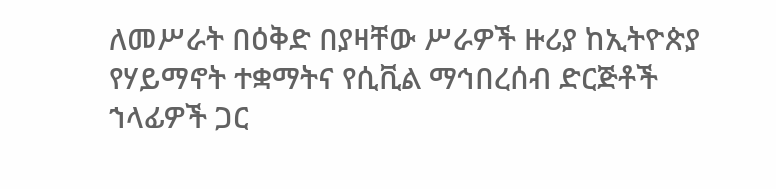ለመሥራት በዕቅድ በያዛቸው ሥራዎች ዙሪያ ከኢትዮጵያ የሃይማኖት ተቋማትና የሲቪል ማኅበረሰብ ድርጅቶች ኀላፊዎች ጋር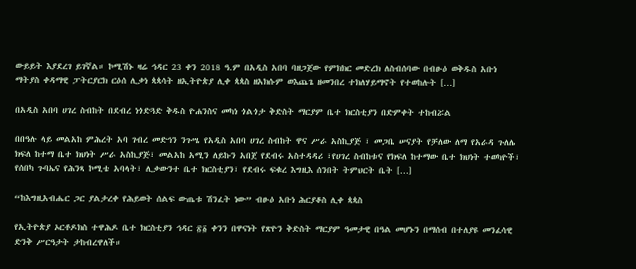ውይይት እያደረገ ይገኛል። ኮሚሽኑ ዛሬ ኅዳር 23 ቀን 2018 ዓ.ም በአዲስ አበባ ባዘጋጀው የምክክር መድረክ ለስብሰባው በብፁዕ ወቅዱስ አቡነ ማትያስ ቀዳማዊ ፓትርያርክ ርዕሰ ሊቃነ ጳጳሳት ዘኢትዮጵያ ሊቀ ጳጳስ ዘአክሱም ወእጨጌ ዘመንበረ ተክለሃይማኖት የተወከሉት […]

በአዲስ አበባ ሀገረ ስብከት በደብረ ነጎድጓድ ቅዱስ ዮሐንስና መካነ ጎልጎታ ቅድስት ማርያም ቤተ ክርስቲያን በድምቀት ተከብሯል

በበዓሉ ላይ መልአከ ምሕረት አባ ገብረ መድኅን ንጉሤ የአዲስ አበባ ሀገረ ስብከት ዋና ሥራ አስኪያጅ ፣ መጋቤ ሠናያት የቻለው ለማ የአራዳ ጉለሌ ክፍለ ከተማ ቤተ ክህነት ሥራ አስኪያጅ፣ መልአከ አሚን ለይኩን አበጀ የደብሩ አስተዳዳሪ ፣የሀገረ ስብከቱና የክፍለ ከተማው ቤተ ክህነት ተወካዮች፣ የሰበካ ጉባኤና የሕንጻ ኮሚቴ አባላት፣ ሊቃውንተ ቤተ ክርስቲያን፣ የደብሩ ፍቁረ እግዚእ ሰንበት ትምህርት ቤት […]

“ከእግዚአብሔር ጋር ያልታረቀ የሕይወት ሰልፍ ውጤቱ ሽንፈት ነው” ብፁዕ አቡነ ሕርያቆስ ሊቀ ጳጳስ

የኢትዮጵያ ኦርቶዶክስ ተዋሕዶ ቤተ ክርስቲያን ኅዳር ፳፩ ቀንን በዋናነት የጽዮን ቅድስት ማርያም ዓመታዊ በዓል መሆኑን በማሰብ በተለያዩ መንፈሳዊ ድንቅ ሥርዓታት ታከብረዋለች።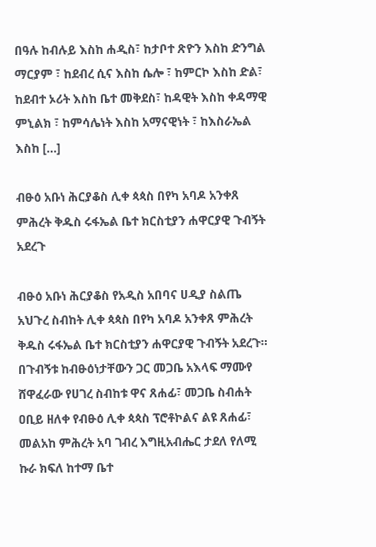በዓሉ ከብሉይ እስከ ሐዲስ፣ ከታቦተ ጽዮን እስከ ድንግል ማርያም ፣ ከደብረ ሲና እስከ ሴሎ ፣ ከምርኮ እስከ ድል፣ ከደብተ ኦሪት እስከ ቤተ መቅደስ፣ ከዳዊት እስከ ቀዳማዊ ምኒልክ ፣ ከምሳሌነት እስከ አማናዊነት ፣ ከእስራኤል እስከ […]

ብፁዕ አቡነ ሕርያቆስ ሊቀ ጳጳስ በየካ አባዶ አንቀጸ ምሕረት ቅዱስ ሩፋኤል ቤተ ክርስቲያን ሐዋርያዊ ጉብኝት አደረጉ

ብፁዕ አቡነ ሕርያቆስ የአዲስ አበባና ሀዲያ ስልጤ አህጉረ ስብከት ሊቀ ጳጳስ በየካ አባዶ አንቀጸ ምሕረት ቅዱስ ሩፋኤል ቤተ ክርስቲያን ሐዋርያዊ ጉብኝት አደረጉ። በጉብኝቱ ከብፁዕነታቸውን ጋር መጋቤ አእላፍ ማሙየ ሸዋፈራው የሀገረ ስብከቱ ዋና ጸሐፊ፣ መጋቤ ስብሐት ዐቢይ ዘለቀ የብፁዕ ሊቀ ጳጳስ ፕሮቶኮልና ልዩ ጸሐፊ፣ መልአከ ምሕረት አባ ገብረ እግዚአብሔር ታደለ የለሚ ኩራ ክፍለ ከተማ ቤተ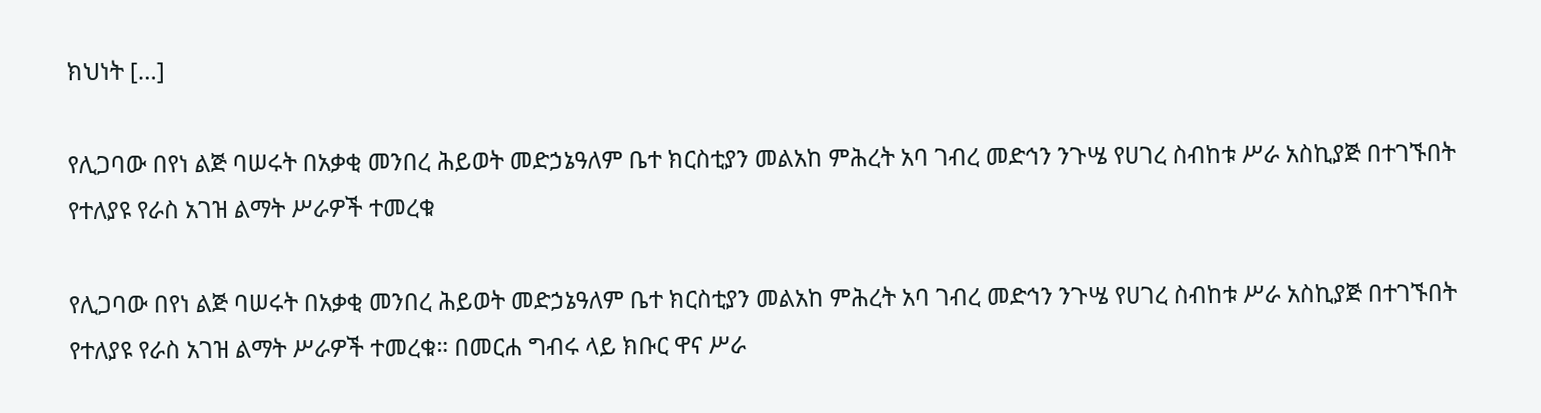ክህነት […]

የሊጋባው በየነ ልጅ ባሠሩት በአቃቂ መንበረ ሕይወት መድኃኔዓለም ቤተ ክርስቲያን መልአከ ምሕረት አባ ገብረ መድኅን ንጉሤ የሀገረ ስብከቱ ሥራ አስኪያጅ በተገኙበት የተለያዩ የራስ አገዝ ልማት ሥራዎች ተመረቁ

የሊጋባው በየነ ልጅ ባሠሩት በአቃቂ መንበረ ሕይወት መድኃኔዓለም ቤተ ክርስቲያን መልአከ ምሕረት አባ ገብረ መድኅን ንጉሤ የሀገረ ስብከቱ ሥራ አስኪያጅ በተገኙበት የተለያዩ የራስ አገዝ ልማት ሥራዎች ተመረቁ። በመርሐ ግብሩ ላይ ክቡር ዋና ሥራ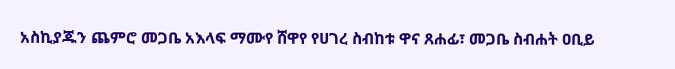አስኪያጁን ጨምሮ መጋቤ አእላፍ ማሙየ ሸዋየ የሀገረ ስብከቱ ዋና ጸሐፊ፣ መጋቤ ስብሐት ዐቢይ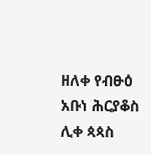ዘለቀ የብፁዕ አቡነ ሕርያቆስ ሊቀ ጳጳስ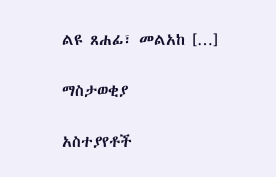ልዩ ጸሐፊ፣ መልአከ […]

ማስታወቂያ

አስተያየቶች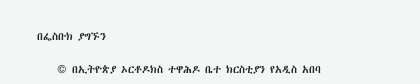በፌስቡክ ያግኙን

    © በኢትዮጵያ ኦርቶዶክስ ተዋሕዶ ቤተ ክርስቲያን የአዲስ አበባ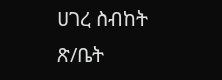ሀገረ ስብከት ጽ/ቤት